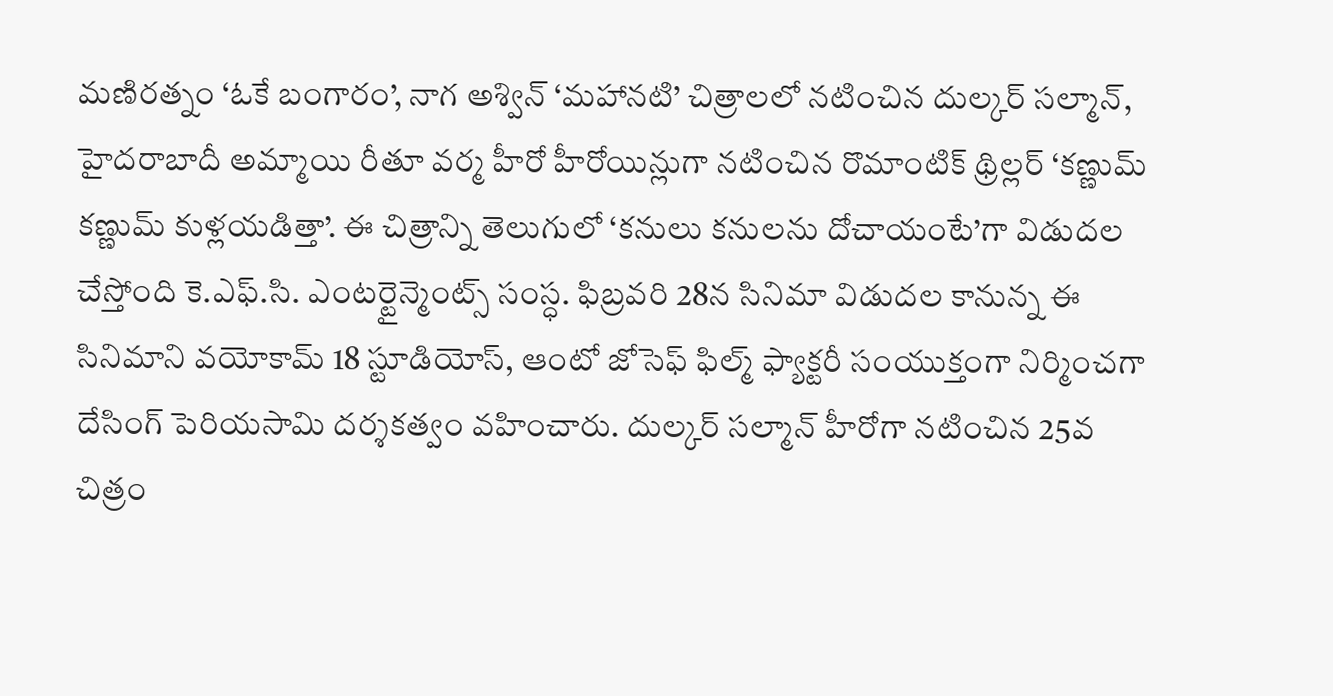మణిరత్నం ‘ఓకే బంగారం’, నాగ అశ్విన్ ‘మహానటి’ చిత్రాలలో నటించిన దుల్కర్ సల్మాన్, హైదరాబాదీ అమ్మాయి రీతూ వర్మ హీరో హీరోయిన్లుగా నటించిన రొమాంటిక్ థ్రిల్లర్ ‘కణ్ణుమ్ కణ్ణుమ్ కుళ్లయడిత్తా’. ఈ చిత్రాన్ని తెలుగులో ‘కనులు కనులను దోచాయంటే’గా విడుదల చేస్తోంది కె.ఎఫ్.సి. ఎంటర్టైన్మెంట్స్ సంస్ధ. ఫిబ్రవరి 28న సినిమా విడుదల కానున్న ఈ సినిమాని వయోకామ్ 18 స్టూడియోస్, ఆంటో జోసెఫ్ ఫిల్మ్ ఫ్యాక్టరీ సంయుక్తంగా నిర్మించగా దేసింగ్ పెరియసామి దర్శకత్వం వహించారు. దుల్కర్ సల్మాన్ హీరోగా నటించిన 25వ చిత్రం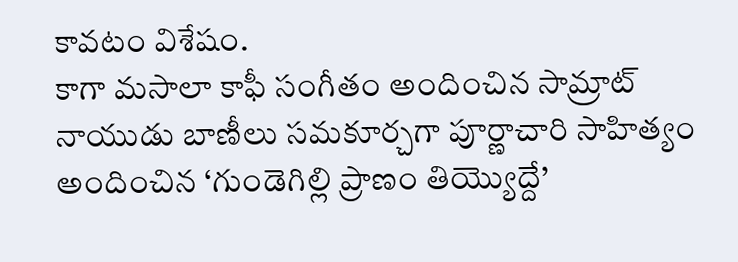కావటం విశేషం.
కాగా మసాలా కాఫీ సంగీతం అందించిన సామ్రాట్ నాయుడు బాణీలు సమకూర్చగా పూర్ణాచారి సాహిత్యం అందించిన ‘గుండెగిల్లి ప్రాణం తియ్యొద్దే’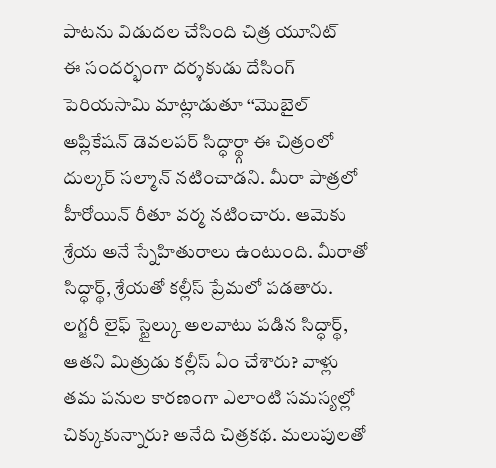పాటను విడుదల చేసింది చిత్ర యూనిట్
ఈ సందర్భంగా దర్శకుడు దేసింగ్ పెరియసామి మాట్లాడుతూ ‘‘మొబైల్ అప్లికేషన్ డెవలపర్ సిద్ధార్థ్గా ఈ చిత్రంలో దుల్కర్ సల్మాన్ నటించాడని. మీరా పాత్రలో హీరోయిన్ రీతూ వర్మ నటించారు. ఆమెకు శ్రేయ అనే స్నేహితురాలు ఉంటుంది. మీరాతో సిద్ధార్థ్, శ్రేయతో కల్లీస్ ప్రేమలో పడతారు. లగ్జరీ లైఫ్ స్టైల్కు అలవాటు పడిన సిద్ధార్థ్, ఆతని మిత్రుడు కల్లీస్ ఏం చేశారు? వాళ్లు తమ పనుల కారణంగా ఎలాంటి సమస్యల్లో చిక్కుకున్నారు? అనేది చిత్రకథ. మలుపులతో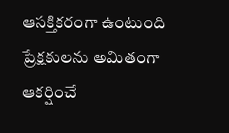ఆసక్తికరంగా ఉంటుంది ప్రేక్షకులను అమితంగా ఆకర్షించే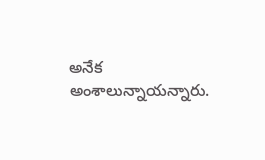అనేక అంశాలున్నాయన్నారు.